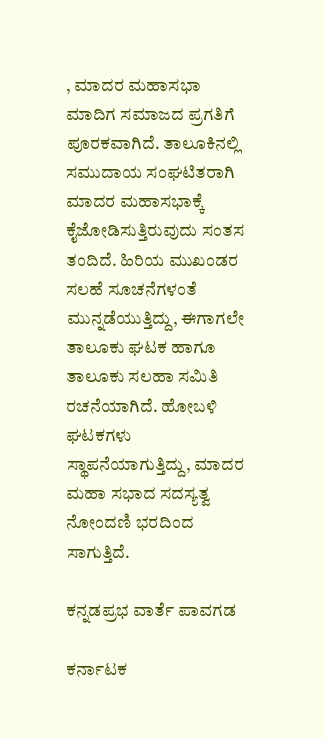, ಮಾದರ ಮಹಾಸಭಾ ಮಾದಿಗ ಸಮಾಜದ ಪ್ರಗತಿಗೆ ಪೂರಕವಾಗಿದೆ. ತಾಲೂಕಿನಲ್ಲಿ ಸಮುದಾಯ ಸಂಘಟಿತರಾಗಿ ಮಾದರ ಮಹಾಸಭಾಕ್ಕೆ ಕೈಜೋಡಿಸುತ್ತಿರುವುದು ಸಂತಸ ತಂದಿದೆ. ಹಿರಿಯ ಮುಖಂಡರ ಸಲಹೆ ಸೂಚನೆಗಳಂತೆ ಮುನ್ನಡೆಯುತ್ತಿದ್ದು, ಈಗಾಗಲೇ ತಾಲೂಕು ಘಟಕ ಹಾಗೂ ತಾಲೂಕು ಸಲಹಾ ಸಮಿತಿ ರಚನೆಯಾಗಿದೆ. ಹೋಬಳಿ ಘಟಕಗಳು ಸ್ಥಾಪನೆಯಾಗುತ್ತಿದ್ದು, ಮಾದರ ಮಹಾ ಸಭಾದ ಸದಸ್ಯತ್ವ ನೋಂದಣಿ ಭರದಿಂದ ಸಾಗುತ್ತಿದೆ.

ಕನ್ನಡಪ್ರಭ ವಾರ್ತೆ ಪಾವಗಡ

ಕರ್ನಾಟಕ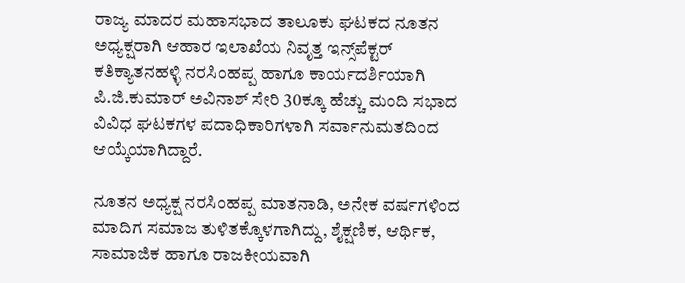ರಾಜ್ಯ ಮಾದರ ಮಹಾಸಭಾದ ತಾಲೂಕು ಘಟಕದ ನೂತನ ಅಧ್ಯಕ್ಷರಾಗಿ ಆಹಾರ ಇಲಾಖೆಯ ನಿವೃತ್ತ ಇನ್ಸ್‌ಪೆಕ್ಟರ್‌ ಕತಿಕ್ಯಾತನಹಳ್ಳಿ ನರಸಿಂಹಪ್ಪ ಹಾಗೂ ಕಾರ್ಯದರ್ಶಿಯಾಗಿ ಪಿ.ಜಿ.ಕುಮಾರ್‌ ಅವಿನಾಶ್ ಸೇರಿ 30ಕ್ಕೂ ಹೆಚ್ಚು ಮಂದಿ ಸಭಾದ ವಿವಿಧ ಘಟಕಗಳ ಪದಾಧಿಕಾರಿಗಳಾಗಿ ಸರ್ವಾನುಮತದಿಂದ ಆಯ್ಕೆಯಾಗಿದ್ದಾರೆ.

ನೂತನ ಅಧ್ಯಕ್ಷ ನರಸಿಂಹಪ್ಪ ಮಾತನಾಡಿ, ಅನೇಕ ವರ್ಷಗಳಿಂದ ಮಾದಿಗ ಸಮಾಜ ತುಳಿತಕ್ಕೊಳಗಾಗಿದ್ದು, ಶೈಕ್ಷಣಿಕ, ಆರ್ಥಿಕ, ಸಾಮಾಜಿಕ ಹಾಗೂ ರಾಜಕೀಯವಾಗಿ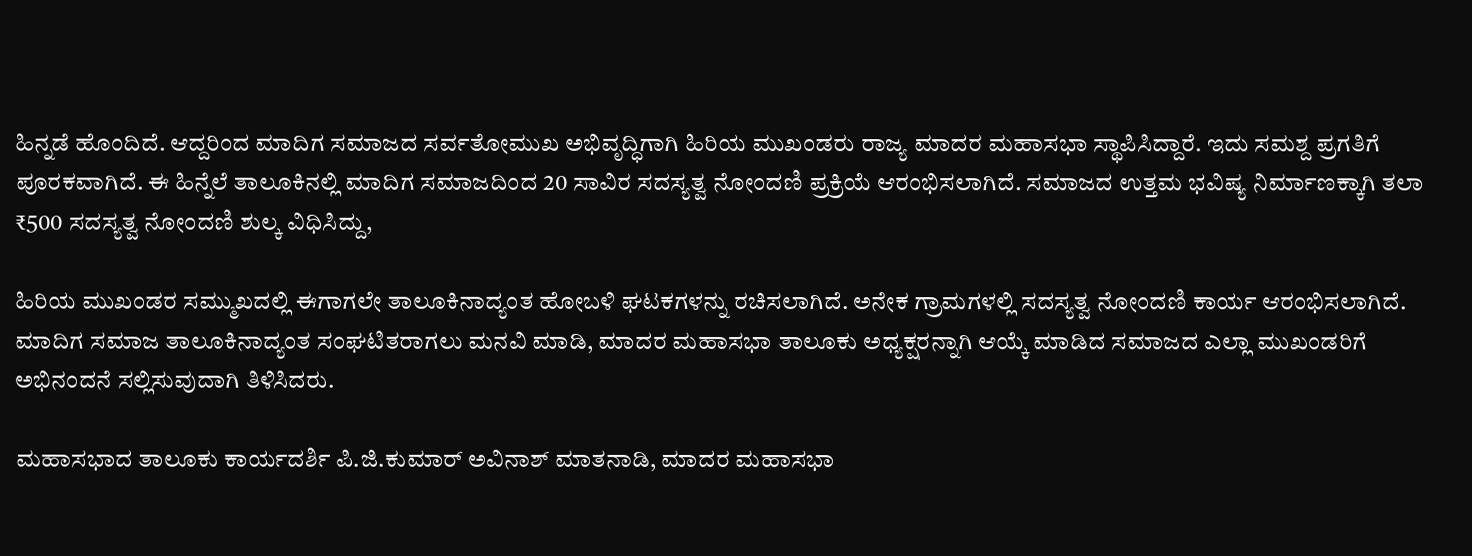ಹಿನ್ನಡೆ ಹೊಂದಿದೆ. ಆದ್ದರಿಂದ ಮಾದಿಗ ಸಮಾಜದ ಸರ್ವತೋಮುಖ ಅಭಿವೃದ್ಧಿಗಾಗಿ ಹಿರಿಯ ಮುಖಂಡರು ರಾಜ್ಯ ಮಾದರ ಮಹಾಸಭಾ ಸ್ಥಾಪಿಸಿದ್ದಾರೆ. ಇದು ಸಮಶ್ದ ಪ್ರಗತಿಗೆ ಪೂರಕವಾಗಿದೆ. ಈ ಹಿನ್ನೆಲೆ ತಾಲೂಕಿನಲ್ಲಿ ಮಾದಿಗ ಸಮಾಜದಿಂದ 20 ಸಾವಿರ ಸದಸ್ಯತ್ವ ನೋಂದಣಿ ಪ್ರಕ್ರಿಯೆ ಆರಂಭಿಸಲಾಗಿದೆ. ಸಮಾಜದ ಉತ್ತಮ ಭವಿಷ್ಯ ನಿರ್ಮಾಣಕ್ಕಾಗಿ ತಲಾ ₹500 ಸದಸ್ಯತ್ವ ನೋಂದಣಿ ಶುಲ್ಕ ವಿಧಿಸಿದ್ದು,

ಹಿರಿಯ ಮುಖಂಡರ ಸಮ್ಮುಖದಲ್ಲಿ ಈಗಾಗಲೇ ತಾಲೂಕಿನಾದ್ಯಂತ ಹೋಬಳಿ ಘಟಕಗಳನ್ನು ರಚಿಸಲಾಗಿದೆ. ಅನೇಕ ಗ್ರಾಮಗಳಲ್ಲಿ ಸದಸ್ಯತ್ವ ನೋಂದಣಿ ಕಾರ್ಯ ಆರಂಭಿಸಲಾಗಿದೆ. ಮಾದಿಗ ಸಮಾಜ ತಾಲೂಕಿನಾದ್ಯಂತ ಸಂಘಟಿತರಾಗಲು ಮನವಿ ಮಾಡಿ, ಮಾದರ ಮಹಾಸಭಾ ತಾಲೂಕು ಅಧ್ಯಕ್ಷರನ್ನಾಗಿ ಆಯ್ಕೆ ಮಾಡಿದ ಸಮಾಜದ ಎಲ್ಲಾ ಮುಖಂಡರಿಗೆ ಅಭಿನಂದನೆ ಸಲ್ಲಿಸುವುದಾಗಿ ತಿಳಿಸಿದರು.

ಮಹಾಸಭಾದ ತಾಲೂಕು ಕಾರ್ಯದರ್ಶಿ ಪಿ.ಜಿ.ಕುಮಾರ್‌ ಅವಿನಾಶ್‌ ಮಾತನಾಡಿ, ಮಾದರ ಮಹಾಸಭಾ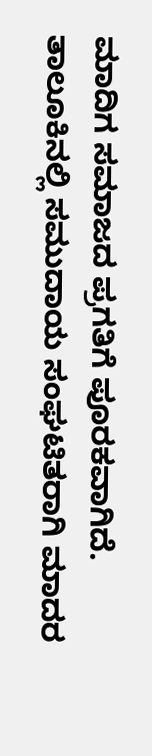ಮಾದಿಗ ಸಮಾಜದ ಪ್ರಗತಿಗೆ ಪೂರಕವಾಗಿದೆ. ತಾಲೂಕಿನಲ್ಲಿ ಸಮುದಾಯ ಸಂಘಟಿತರಾಗಿ ಮಾದರ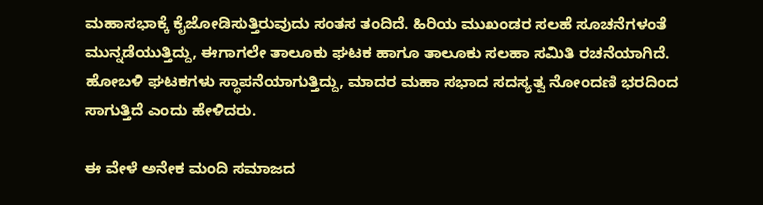ಮಹಾಸಭಾಕ್ಕೆ ಕೈಜೋಡಿಸುತ್ತಿರುವುದು ಸಂತಸ ತಂದಿದೆ. ಹಿರಿಯ ಮುಖಂಡರ ಸಲಹೆ ಸೂಚನೆಗಳಂತೆ ಮುನ್ನಡೆಯುತ್ತಿದ್ದು, ಈಗಾಗಲೇ ತಾಲೂಕು ಘಟಕ ಹಾಗೂ ತಾಲೂಕು ಸಲಹಾ ಸಮಿತಿ ರಚನೆಯಾಗಿದೆ. ಹೋಬಳಿ ಘಟಕಗಳು ಸ್ಥಾಪನೆಯಾಗುತ್ತಿದ್ದು, ಮಾದರ ಮಹಾ ಸಭಾದ ಸದಸ್ಯತ್ವ ನೋಂದಣಿ ಭರದಿಂದ ಸಾಗುತ್ತಿದೆ ಎಂದು ಹೇಳಿದರು.

ಈ ವೇಳೆ ಅನೇಕ ಮಂದಿ ಸಮಾಜದ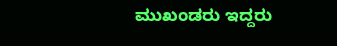ಮುಖಂಡರು ಇದ್ದರು